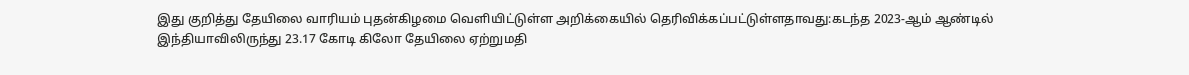இது குறித்து தேயிலை வாரியம் புதன்கிழமை வெளியிட்டுள்ள அறிக்கையில் தெரிவிக்கப்பட்டுள்ளதாவது:கடந்த 2023-ஆம் ஆண்டில் இந்தியாவிலிருந்து 23.17 கோடி கிலோ தேயிலை ஏற்றுமதி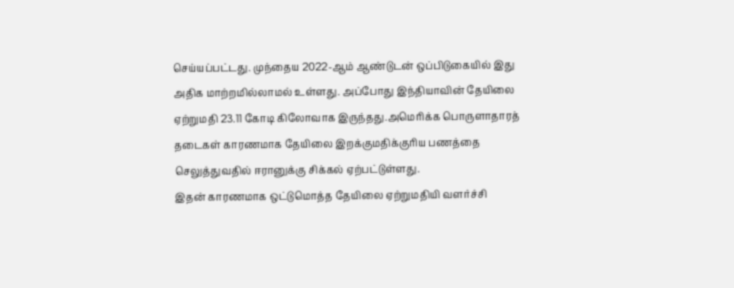செய்யப்பட்டது. முந்தைய 2022-ஆம் ஆண்டுடன் ஒப்பிடுகையில் இது அதிக மாற்றமில்லாமல் உள்ளது. அப்போது இந்தியாவின் தேயிலை ஏற்றுமதி 23.11 கோடி கிலோவாக இருந்தது.அமெரிக்க பொருளாதாரத் தடைகள் காரணமாக தேயிலை இறக்குமதிக்குரிய பணத்தை செலுத்துவதில் ஈரானுக்கு சிக்கல் ஏற்பட்டுள்ளது.
இதன் காரணமாக ஒட்டுமொத்த தேயிலை ஏற்றுமதியி வளர்ச்சி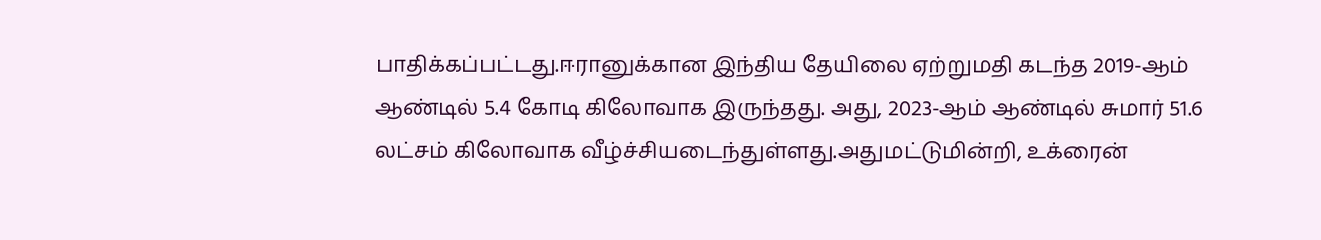பாதிக்கப்பட்டது.ஈரானுக்கான இந்திய தேயிலை ஏற்றுமதி கடந்த 2019-ஆம் ஆண்டில் 5.4 கோடி கிலோவாக இருந்தது. அது, 2023-ஆம் ஆண்டில் சுமார் 51.6 லட்சம் கிலோவாக வீழ்ச்சியடைந்துள்ளது.அதுமட்டுமின்றி, உக்ரைன்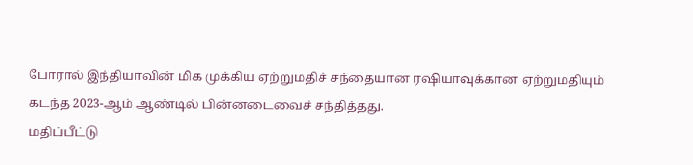போரால் இந்தியாவின் மிக முக்கிய ஏற்றுமதிச் சந்தையான ரஷியாவுக்கான ஏற்றுமதியும் கடந்த 2023-ஆம் ஆண்டில் பின்னடைவைச் சந்தித்தது.
மதிப்பீட்டு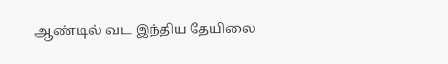ஆண்டில் வட இந்திய தேயிலை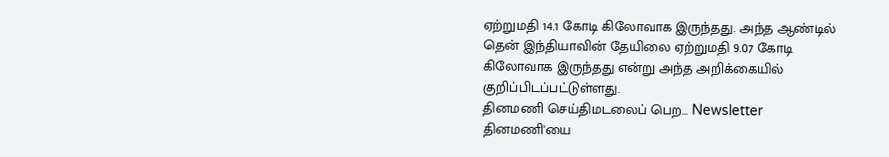ஏற்றுமதி 14.1 கோடி கிலோவாக இருந்தது. அந்த ஆண்டில் தென் இந்தியாவின் தேயிலை ஏற்றுமதி 9.07 கோடி கிலோவாக இருந்தது என்று அந்த அறிக்கையில் குறிப்பிடப்பட்டுள்ளது.
தினமணி செய்திமடலைப் பெற... Newsletter
தினமணி'யை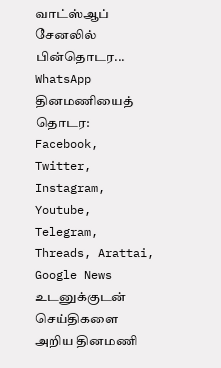வாட்ஸ்ஆப் சேனலில் பின்தொடர... WhatsApp
தினமணியைத் தொடர: Facebook, Twitter, Instagram, Youtube, Telegram, Threads, Arattai, Google News
உடனுக்குடன் செய்திகளை அறிய தினமணி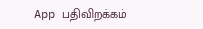App பதிவிறக்கம்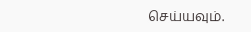செய்யவும்.